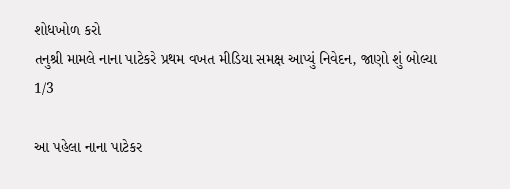શોધખોળ કરો
તનુશ્રી મામલે નાના પાટેકરે પ્રથમ વખત મીડિયા સમક્ષ આપ્યું નિવેદન, જાણો શું બોલ્યા
1/3

આ પહેલા નાના પાટેકર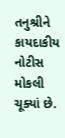તનુશ્રીને કાયદાકીય નોટીસ મોકલી ચૂક્યાં છે.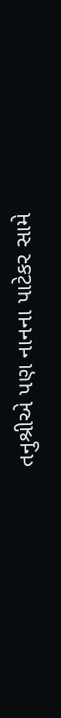તનુશ્રીએ પણ નાનના પાટેકર સામે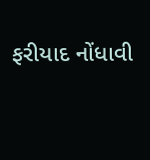ફરીયાદ નોંધાવી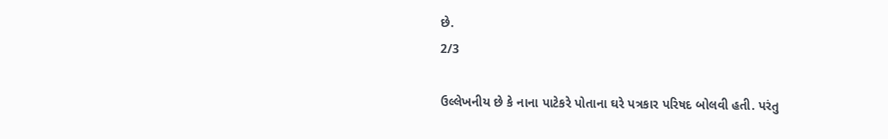છે.
2/3

ઉલ્લેખનીય છે કે નાના પાટેકરે પોતાના ઘરે પત્રકાર પરિષદ બોલવી હતી. પરંતુ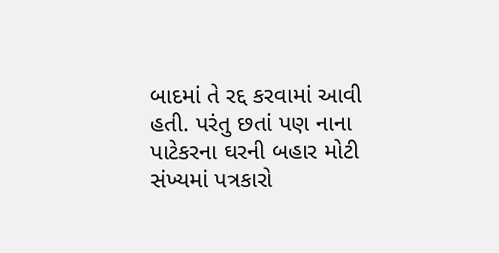બાદમાં તે રદ્દ કરવામાં આવી હતી. પરંતુ છતાં પણ નાના પાટેકરના ઘરની બહાર મોટી સંખ્યમાં પત્રકારો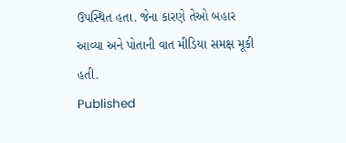ઉપસ્થિત હતા. જેના કારણે તેઓ બહાર આવ્યા અને પોતાની વાત મીડિયા સમક્ષ મૂકી હતી.
Published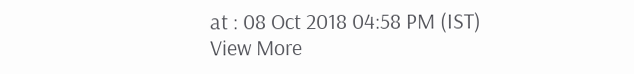at : 08 Oct 2018 04:58 PM (IST)
View More